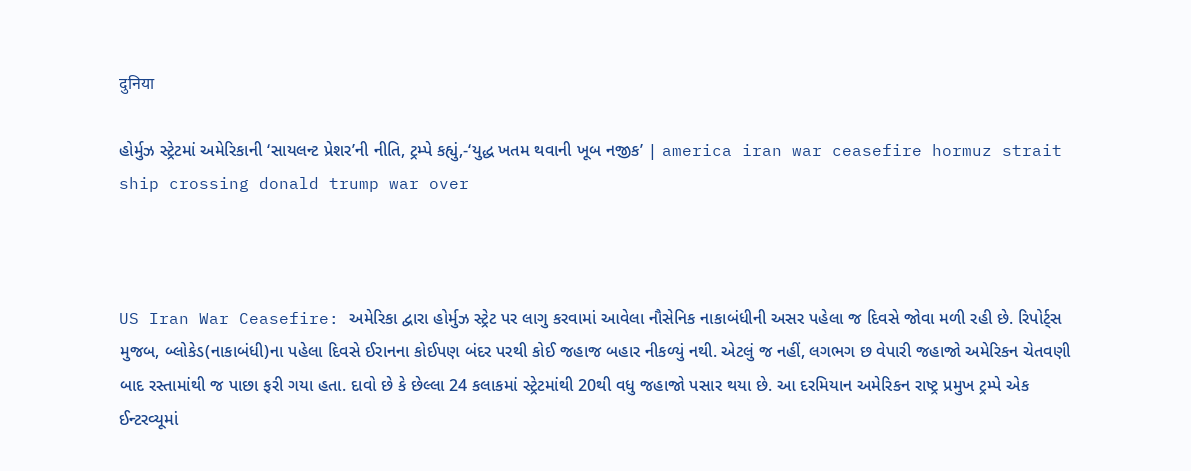दुनिया

હોર્મુઝ સ્ટ્રેટમાં અમેરિકાની ‘સાયલન્ટ પ્રેશર’ની નીતિ, ટ્રમ્પે કહ્યું,-‘યુદ્ધ ખતમ થવાની ખૂબ નજીક’ | america iran war ceasefire hormuz strait ship crossing donald trump war over



US Iran War Ceasefire: અમેરિકા દ્વારા હોર્મુઝ સ્ટ્રેટ પર લાગુ કરવામાં આવેલા નૌસેનિક નાકાબંધીની અસર પહેલા જ દિવસે જોવા મળી રહી છે. રિપોર્ટ્સ મુજબ, બ્લોકેડ(નાકાબંધી)ના પહેલા દિવસે ઈરાનના કોઈપણ બંદર પરથી કોઈ જહાજ બહાર નીકળ્યું નથી. એટલું જ નહીં, લગભગ છ વેપારી જહાજો અમેરિકન ચેતવણી બાદ રસ્તામાંથી જ પાછા ફરી ગયા હતા. દાવો છે કે છેલ્લા 24 કલાકમાં સ્ટ્રેટમાંથી 20થી વધુ જહાજો પસાર થયા છે. આ દરમિયાન અમેરિકન રાષ્ટ્ર પ્રમુખ ટ્રમ્પે એક ઈન્ટરવ્યૂમાં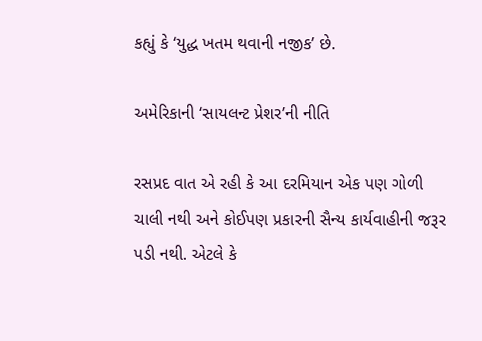કહ્યું કે ‘યુદ્ધ ખતમ થવાની નજીક’ છે.

અમેરિકાની ‘સાયલન્ટ પ્રેશર’ની નીતિ

રસપ્રદ વાત એ રહી કે આ દરમિયાન એક પણ ગોળી ચાલી નથી અને કોઈપણ પ્રકારની સૈન્ય કાર્યવાહીની જરૂર પડી નથી. એટલે કે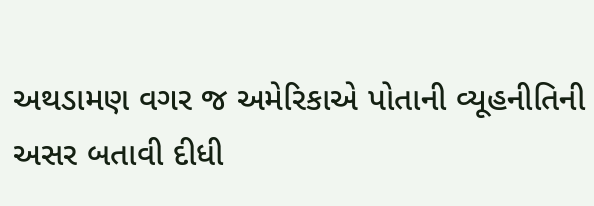અથડામણ વગર જ અમેરિકાએ પોતાની વ્યૂહનીતિની અસર બતાવી દીધી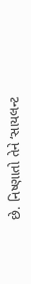છે. નિષ્ણાતો તેને ‘સાયલન્ટ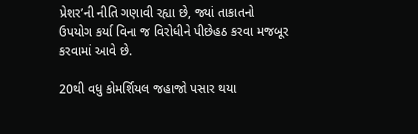પ્રેશર’ની નીતિ ગણાવી રહ્યા છે, જ્યાં તાકાતનો ઉપયોગ કર્યા વિના જ વિરોધીને પીછેહઠ કરવા મજબૂર કરવામાં આવે છે.

20થી વધુ કોમર્શિયલ જહાજો પસાર થયા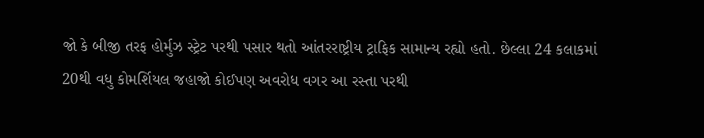જો કે બીજી તરફ હોર્મુઝ સ્ટ્રેટ પરથી પસાર થતો આંતરરાષ્ટ્રીય ટ્રાફિક સામાન્ય રહ્યો હતો. છેલ્લા 24 કલાકમાં 20થી વધુ કોમર્શિયલ જહાજો કોઈપણ અવરોધ વગર આ રસ્તા પરથી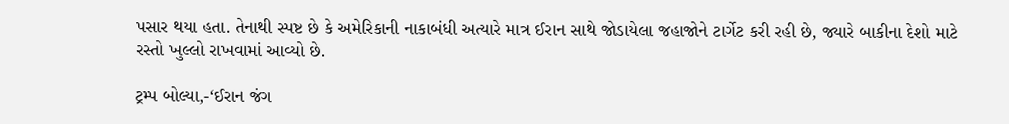પસાર થયા હતા. તેનાથી સ્પષ્ટ છે કે અમેરિકાની નાકાબંધી અત્યારે માત્ર ઈરાન સાથે જોડાયેલા જહાજોને ટાર્ગેટ કરી રહી છે, જ્યારે બાકીના દેશો માટે રસ્તો ખુલ્લો રાખવામાં આવ્યો છે.

ટ્રમ્પ બોલ્યા,-‘ઈરાન જંગ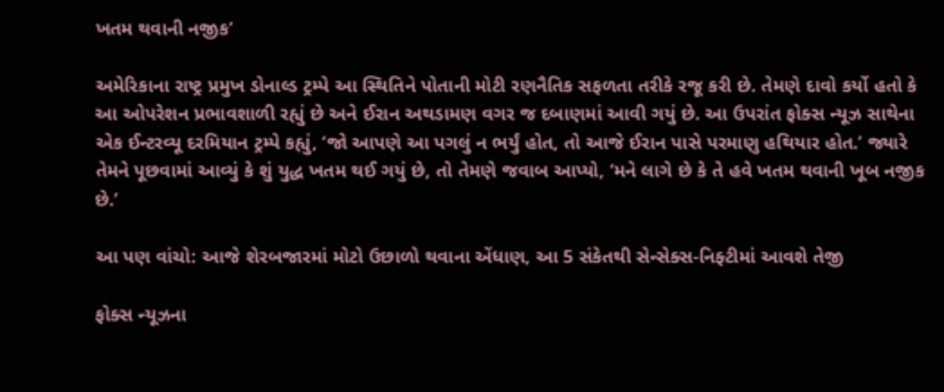ખતમ થવાની નજીક’

અમેરિકાના રાષ્ટ્ર પ્રમુખ ડોનાલ્ડ ટ્રમ્પે આ સ્થિતિને પોતાની મોટી રણનૈતિક સફળતા તરીકે રજૂ કરી છે. તેમણે દાવો કર્યો હતો કે આ ઓપરેશન પ્રભાવશાળી રહ્યું છે અને ઈરાન અથડામણ વગર જ દબાણમાં આવી ગયું છે. આ ઉપરાંત ફોક્સ ન્યૂઝ સાથેના એક ઈન્ટરવ્યૂ દરમિયાન ટ્રમ્પે કહ્યું, ‘જો આપણે આ પગલું ન ભર્યું હોત, તો આજે ઈરાન પાસે પરમાણુ હથિયાર હોત.’ જ્યારે તેમને પૂછવામાં આવ્યું કે શું યુદ્ધ ખતમ થઈ ગયું છે, તો તેમણે જવાબ આપ્યો, ‘મને લાગે છે કે તે હવે ખતમ થવાની ખૂબ નજીક છે.’

આ પણ વાંચો: આજે શેરબજારમાં મોટો ઉછાળો થવાના એંધાણ, આ 5 સંકેતથી સેન્સેક્સ-નિફ્ટીમાં આવશે તેજી

ફોક્સ ન્યૂઝના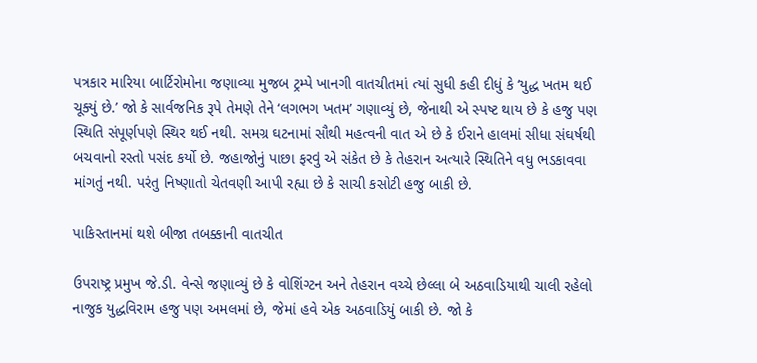પત્રકાર મારિયા બાર્ટિરોમોના જણાવ્યા મુજબ ટ્રમ્પે ખાનગી વાતચીતમાં ત્યાં સુધી કહી દીધું કે ‘યુદ્ધ ખતમ થઈ ચૂક્યું છે.’ જો કે સાર્વજનિક રૂપે તેમણે તેને ‘લગભગ ખતમ’ ગણાવ્યું છે, જેનાથી એ સ્પષ્ટ થાય છે કે હજુ પણ સ્થિતિ સંપૂર્ણપણે સ્થિર થઈ નથી. સમગ્ર ઘટનામાં સૌથી મહત્વની વાત એ છે કે ઈરાને હાલમાં સીધા સંઘર્ષથી બચવાનો રસ્તો પસંદ કર્યો છે. જહાજોનું પાછા ફરવું એ સંકેત છે કે તેહરાન અત્યારે સ્થિતિને વધુ ભડકાવવા માંગતું નથી. પરંતુ નિષ્ણાતો ચેતવણી આપી રહ્યા છે કે સાચી કસોટી હજુ બાકી છે.

પાકિસ્તાનમાં થશે બીજા તબક્કાની વાતચીત

ઉપરાષ્ટ્ર પ્રમુખ જે.ડી. વેન્સે જણાવ્યું છે કે વોશિંગ્ટન અને તેહરાન વચ્ચે છેલ્લા બે અઠવાડિયાથી ચાલી રહેલો નાજુક યુદ્ધવિરામ હજુ પણ અમલમાં છે, જેમાં હવે એક અઠવાડિયું બાકી છે. જો કે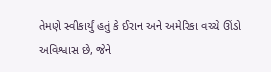તેમણે સ્વીકાર્યું હતું કે ઈરાન અને અમેરિકા વચ્ચે ઊંડો અવિશ્વાસ છે, જેને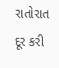રાતોરાત દૂર કરી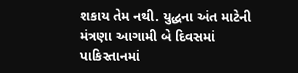શકાય તેમ નથી. યુદ્ધના અંત માટેની મંત્રણા આગામી બે દિવસમાં પાકિસ્તાનમાં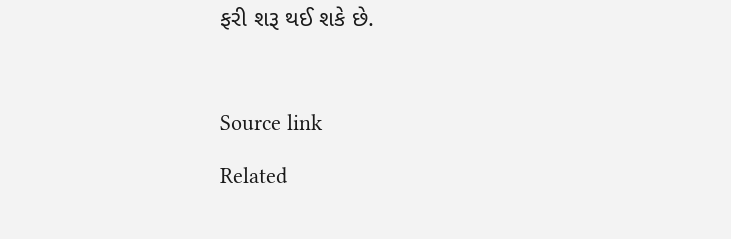ફરી શરૂ થઈ શકે છે.



Source link

Related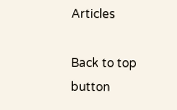Articles

Back to top button